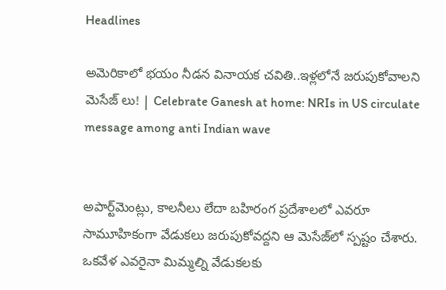Headlines

అమెరికాలో భయం నీడన వినాయక చవితి..ఇళ్లలోనే జరుపుకోవాలని మెసేజ్ లు! | Celebrate Ganesh at home: NRIs in US circulate message among anti Indian wave


అపార్ట్‌మెంట్లు, కాలనీలు లేదా బహిరంగ ప్రదేశాలలో ఎవరూ సామూహికంగా వేడుకలు జరుపుకోవద్దని ఆ మెసేజ్‌లో స్పష్టం చేశారు. ఒకవేళ ఎవరైనా మిమ్మల్ని వేడుకలకు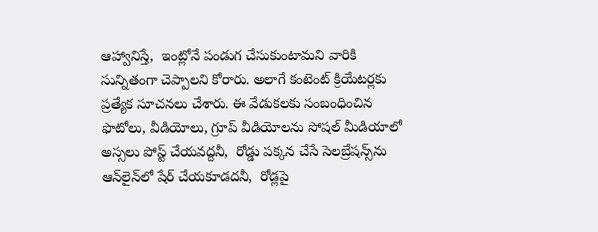ఆహ్వానిస్తే,  ఇంట్లోనే పండుగ చేసుకుంటామని వారికి సున్నితంగా చెప్పాలని కోరారు. అలాగే కంటెంట్ క్రియేటర్లకు ప్రత్యేక సూచనలు చేశారు. ఈ వేడుకలకు సంబంధించిన ఫొటోలు, వీడియోలు, గ్రూప్ వీడియోలను సోషల్ మీడియాలో అస్సలు పోస్ట్ చేయవద్దనీ,  రోడ్డు పక్కన చేసే సెలబ్రేషన్స్‌ను ఆన్‌లైన్‌లో షేర్ చేయకూడదనీ,  రోడ్లపై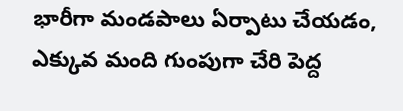భారీగా మండపాలు ఏర్పాటు చేయడం, ఎక్కువ మంది గుంపుగా చేరి పెద్ద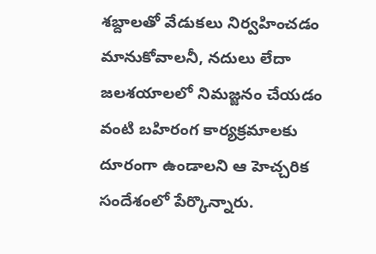శబ్దాలతో వేడుకలు నిర్వహించడం మానుకోవాలనీ, నదులు లేదా జలశయాలలో నిమజ్జనం చేయడం వంటి బహిరంగ కార్యక్రమాలకు దూరంగా ఉండాలని ఆ హెచ్చరిక సందేశంలో పేర్కొన్నారు.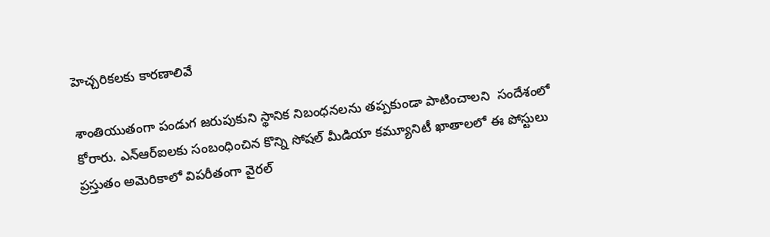హెచ్చరికలకు కారణాలివే

శాంతియుతంగా పండుగ జరుపుకుని స్థానిక నిబంధనలను తప్పకుండా పాటించాలని  సందేశంలో కోరారు. ఎన్ఆర్ఐలకు సంబంధించిన కొన్ని సోషల్ మీడియా కమ్యూనిటీ ఖాతాలలో ఈ పోస్టులు ప్రస్తుతం అమెరికాలో విపరీతంగా వైరల్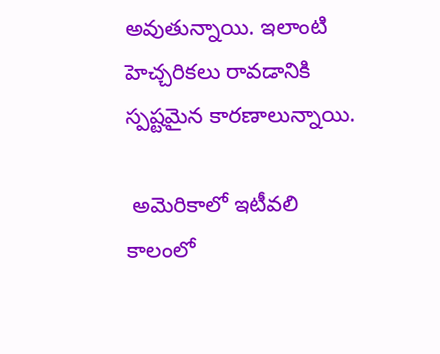అవుతున్నాయి. ఇలాంటి హెచ్చరికలు రావడానికి స్పష్టమైన కారణాలున్నాయి.

 అమెరికాలో ఇటీవలి కాలంలో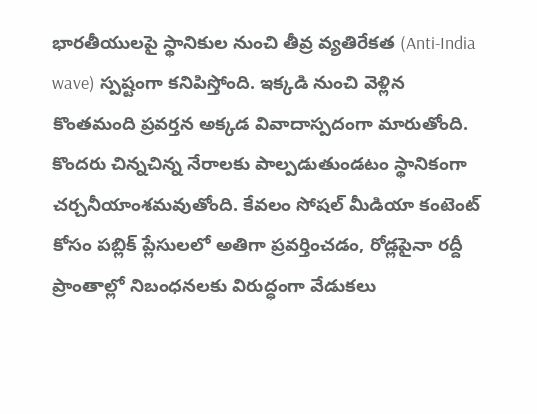భారతీయులపై స్థానికుల నుంచి తీవ్ర వ్యతిరేకత (Anti-India wave) స్పష్టంగా కనిపిస్తోంది. ఇక్కడి నుంచి వెళ్లిన కొంతమంది ప్రవర్తన అక్కడ వివాదాస్పదంగా మారుతోంది. కొందరు చిన్నచిన్న నేరాలకు పాల్పడుతుండటం స్థానికంగా చర్చనీయాంశమవుతోంది. కేవలం సోషల్ మీడియా కంటెంట్ కోసం పబ్లిక్ ప్లేసులలో అతిగా ప్రవర్తించడం, రోడ్లపైనా రద్దీ ప్రాంతాల్లో నిబంధనలకు విరుద్ధంగా వేడుకలు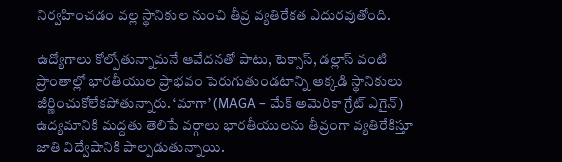నిర్వహించడం వల్ల స్థానికుల నుంచి తీవ్ర వ్యతిరేకత ఎదురవుతోంది.

ఉద్యోగాలు కోల్పోతున్నామనే ఆవేదనతో పాటు, టెక్సాస్, డల్లాస్ వంటి ప్రాంతాల్లో భారతీయుల ప్రాభవం పెరుగుతుండటాన్ని అక్కడి స్థానికులు జీర్ణించుకోలేకపోతున్నారు. ‘మాగా’ (MAGA – మేక్ అమెరికా గ్రేట్ ఎగైన్) ఉద్యమానికి మద్దతు తెలిపే వర్గాలు భారతీయులను తీవ్రంగా వ్యతిరేకిస్తూ జాతి విద్వేషానికి పాల్పడుతున్నాయి.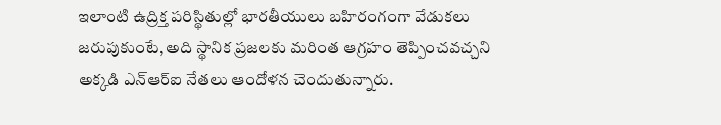ఇలాంటి ఉద్రిక్త పరిస్థితుల్లో భారతీయులు బహిరంగంగా వేడుకలు జరుపుకుంటే, అది స్థానిక ప్రజలకు మరింత ఆగ్రహం తెప్పించవచ్చని అక్కడి ఎన్ఆర్ఐ నేతలు ఆందోళన చెందుతున్నారు.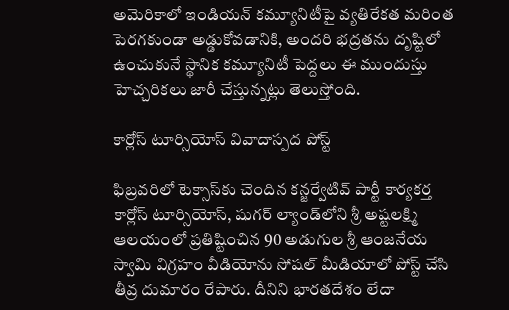అమెరికాలో ఇండియన్ కమ్యూనిటీపై వ్యతిరేకత మరింత పెరగకుండా అడ్డుకోవడానికి, అందరి భద్రతను దృష్టిలో ఉంచుకునే స్థానిక కమ్యూనిటీ పెద్దలు ఈ ముందుస్తు హెచ్చరికలు జారీ చేస్తున్నట్లు తెలుస్తోంది.

కార్లోస్ టూర్సియోస్ వివాదాస్పద పోస్ట్

ఫిబ్రవరిలో టెక్సాస్‌కు చెందిన కన్జర్వేటివ్ పార్టీ కార్యకర్త కార్లోస్ టూర్సియోస్, షుగర్ ల్యాండ్‌లోని శ్రీ అష్టలక్ష్మి ఆలయంలో ప్రతిష్టించిన 90 అడుగుల శ్రీ ఆంజనేయ స్వామి విగ్రహం వీడియోను సోషల్ మీడియాలో పోస్ట్ చేసి తీవ్ర దుమారం రేపారు. దీనిని భారతదేశం లేదా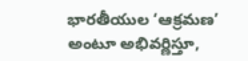భారతీయుల ‘ఆక్రమణ’ అంటూ అభివర్ణిస్తూ,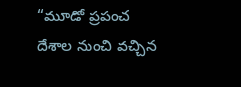“మూడో ప్రపంచ దేశాల నుంచి వచ్చిన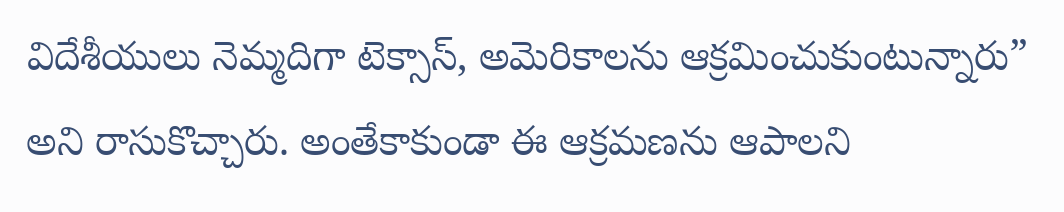విదేశీయులు నెమ్మదిగా టెక్సాస్, అమెరికాలను ఆక్రమించుకుంటున్నారు” అని రాసుకొచ్చారు. అంతేకాకుండా ఈ ఆక్రమణను ఆపాలని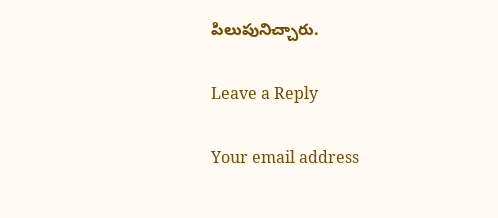పిలుపునిచ్చారు.

Leave a Reply

Your email address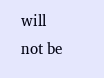will not be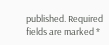published. Required fields are marked *